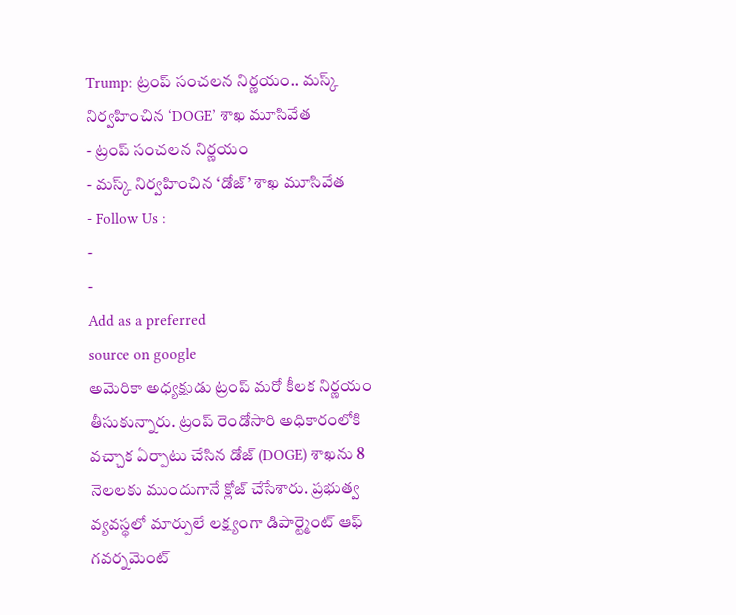Trump: ట్రంప్ సంచలన నిర్ణయం.. మస్క్ నిర్వహించిన ‘DOGE’ శాఖ మూసివేత
- ట్రంప్ సంచలన నిర్ణయం
- మస్క్ నిర్వహించిన ‘డోజ్’ శాఖ మూసివేత
- Follow Us :
-
-
Add as a preferred
source on google
అమెరికా అధ్యక్షుడు ట్రంప్ మరో కీలక నిర్ణయం తీసుకున్నారు. ట్రంప్ రెండోసారి అధికారంలోకి వచ్చాక ఏర్పాటు చేసిన డోజ్ (DOGE) శాఖను 8 నెలలకు ముందుగానే క్లోజ్ చేసేశారు. ప్రభుత్వ వ్యవస్థలో మార్పులే లక్ష్యంగా డిపార్ట్మెంట్ ఆఫ్ గవర్నమెంట్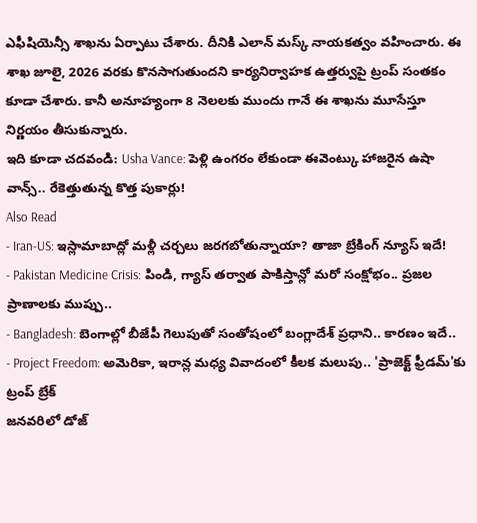ఎఫీషియెన్సీ శాఖను ఏర్పాటు చేశారు. దీనికి ఎలాన్ మస్క్ నాయకత్వం వహించారు. ఈ శాఖ జూలై, 2026 వరకు కొనసాగుతుందని కార్యనిర్వాహక ఉత్తర్వుపై ట్రంప్ సంతకం కూడా చేశారు. కానీ అనూహ్యంగా 8 నెలలకు ముందు గానే ఈ శాఖను మూసేస్తూ నిర్ణయం తీసుకున్నారు.
ఇది కూడా చదవండి: Usha Vance: పెళ్లి ఉంగరం లేకుండా ఈవెంట్కు హాజరైన ఉషా వాన్స్.. రేకెత్తుతున్న కొత్త పుకార్లు!
Also Read
- Iran-US: ఇస్లామాబాద్లో మళ్లీ చర్చలు జరగబోతున్నాయా? తాజా బ్రేకింగ్ న్యూస్ ఇదే!
- Pakistan Medicine Crisis: పిండి, గ్యాస్ తర్వాత పాకిస్తాన్లో మరో సంక్షోభం.. ప్రజల ప్రాణాలకు ముప్పు..
- Bangladesh: బెంగాల్లో బీజేపీ గెలుపుతో సంతోషంలో బంగ్లాదేశ్ ప్రధాని.. కారణం ఇదే..
- Project Freedom: అమెరికా, ఇరాన్ల మధ్య వివాదంలో కీలక మలుపు.. 'ప్రాజెక్ట్ ఫ్రీడమ్'కు ట్రంప్ బ్రేక్
జనవరిలో డోజ్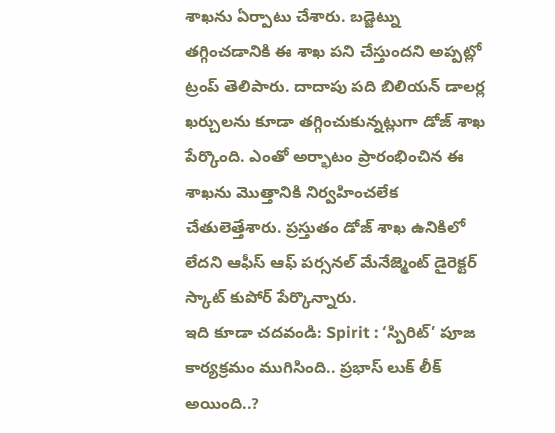శాఖను ఏర్పాటు చేశారు. బడ్జెట్ను తగ్గించడానికి ఈ శాఖ పని చేస్తుందని అప్పట్లో ట్రంప్ తెలిపారు. దాదాపు పది బిలియన్ డాలర్ల ఖర్చులను కూడా తగ్గించుకున్నట్లుగా డోజ్ శాఖ పేర్కొంది. ఎంతో అర్భాటం ప్రారంభించిన ఈ శాఖను మొత్తానికి నిర్వహించలేక చేతులెత్తేశారు. ప్రస్తుతం డోజ్ శాఖ ఉనికిలో లేదని ఆఫీస్ ఆఫ్ పర్సనల్ మేనేజ్మెంట్ డైరెక్టర్ స్కాట్ కుపోర్ పేర్కొన్నారు.
ఇది కూడా చదవండి: Spirit : ‘స్పిరిట్’ పూజ కార్యక్రమం ముగిసింది.. ప్రభాస్ లుక్ లీక్ అయింది..?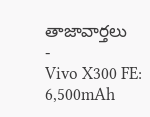తాజావార్తలు
-
Vivo X300 FE: 6,500mAh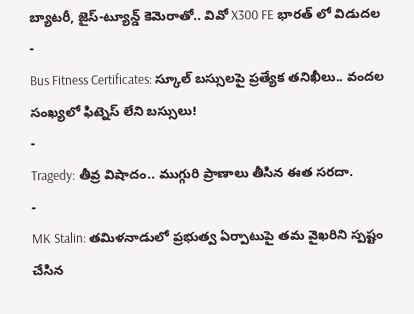బ్యాటరీ, జైస్-ట్యూన్డ్ కెమెరాతో.. వివో X300 FE భారత్ లో విడుదల
-
Bus Fitness Certificates: స్కూల్ బస్సులపై ప్రత్యేక తనిఖీలు.. వందల సంఖ్యలో ఫిట్నెస్ లేని బస్సులు!
-
Tragedy: తీవ్ర విషాదం.. ముగ్గురి ప్రాణాలు తీసిన ఈత సరదా.
-
MK Stalin: తమిళనాడులో ప్రభుత్వ ఏర్పాటుపై తమ వైఖరిని స్పష్టం చేసిన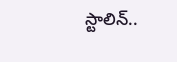స్టాలిన్..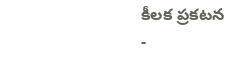కీలక ప్రకటన
-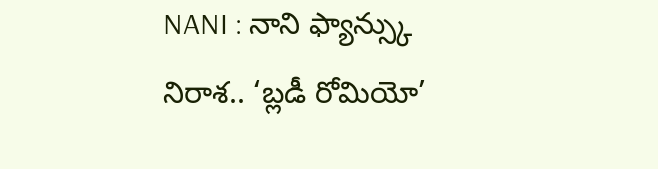NANI : నాని ఫ్యాన్స్కు నిరాశ.. ‘బ్లడీ రోమియో’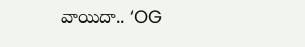వాయిదా.. ‘OG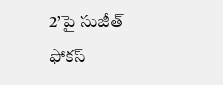2’పై సుజీత్ ఫోకస్